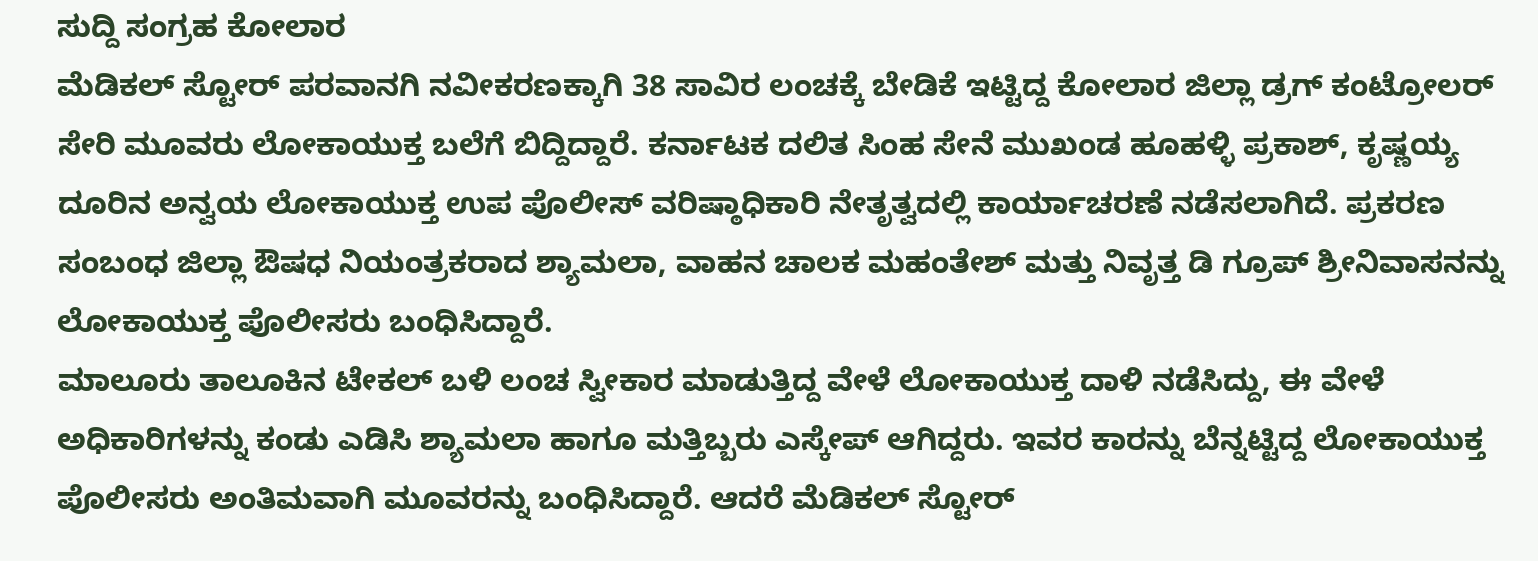ಸುದ್ದಿ ಸಂಗ್ರಹ ಕೋಲಾರ
ಮೆಡಿಕಲ್ ಸ್ಟೋರ್ ಪರವಾನಗಿ ನವೀಕರಣಕ್ಕಾಗಿ 38 ಸಾವಿರ ಲಂಚಕ್ಕೆ ಬೇಡಿಕೆ ಇಟ್ಟಿದ್ದ ಕೋಲಾರ ಜಿಲ್ಲಾ ಡ್ರಗ್ ಕಂಟ್ರೋಲರ್ ಸೇರಿ ಮೂವರು ಲೋಕಾಯುಕ್ತ ಬಲೆಗೆ ಬಿದ್ದಿದ್ದಾರೆ. ಕರ್ನಾಟಕ ದಲಿತ ಸಿಂಹ ಸೇನೆ ಮುಖಂಡ ಹೂಹಳ್ಳಿ ಪ್ರಕಾಶ್, ಕೃಷ್ಣಯ್ಯ ದೂರಿನ ಅನ್ವಯ ಲೋಕಾಯುಕ್ತ ಉಪ ಪೊಲೀಸ್ ವರಿಷ್ಠಾಧಿಕಾರಿ ನೇತೃತ್ವದಲ್ಲಿ ಕಾರ್ಯಾಚರಣೆ ನಡೆಸಲಾಗಿದೆ. ಪ್ರಕರಣ ಸಂಬಂಧ ಜಿಲ್ಲಾ ಔಷಧ ನಿಯಂತ್ರಕರಾದ ಶ್ಯಾಮಲಾ, ವಾಹನ ಚಾಲಕ ಮಹಂತೇಶ್ ಮತ್ತು ನಿವೃತ್ತ ಡಿ ಗ್ರೂಪ್ ಶ್ರೀನಿವಾಸನನ್ನು ಲೋಕಾಯುಕ್ತ ಪೊಲೀಸರು ಬಂಧಿಸಿದ್ದಾರೆ.
ಮಾಲೂರು ತಾಲೂಕಿನ ಟೇಕಲ್ ಬಳಿ ಲಂಚ ಸ್ವೀಕಾರ ಮಾಡುತ್ತಿದ್ದ ವೇಳೆ ಲೋಕಾಯುಕ್ತ ದಾಳಿ ನಡೆಸಿದ್ದು, ಈ ವೇಳೆ ಅಧಿಕಾರಿಗಳನ್ನು ಕಂಡು ಎಡಿಸಿ ಶ್ಯಾಮಲಾ ಹಾಗೂ ಮತ್ತಿಬ್ಬರು ಎಸ್ಕೇಪ್ ಆಗಿದ್ದರು. ಇವರ ಕಾರನ್ನು ಬೆನ್ನಟ್ಟಿದ್ದ ಲೋಕಾಯುಕ್ತ ಪೊಲೀಸರು ಅಂತಿಮವಾಗಿ ಮೂವರನ್ನು ಬಂಧಿಸಿದ್ದಾರೆ. ಆದರೆ ಮೆಡಿಕಲ್ ಸ್ಟೋರ್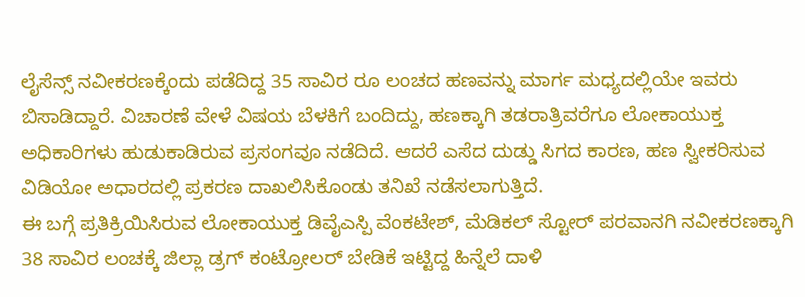ಲೈಸೆನ್ಸ್ ನವೀಕರಣಕ್ಕೆಂದು ಪಡೆದಿದ್ದ 35 ಸಾವಿರ ರೂ ಲಂಚದ ಹಣವನ್ನು ಮಾರ್ಗ ಮಧ್ಯದಲ್ಲಿಯೇ ಇವರು ಬಿಸಾಡಿದ್ದಾರೆ. ವಿಚಾರಣೆ ವೇಳೆ ವಿಷಯ ಬೆಳಕಿಗೆ ಬಂದಿದ್ದು, ಹಣಕ್ಕಾಗಿ ತಡರಾತ್ರಿವರೆಗೂ ಲೋಕಾಯುಕ್ತ ಅಧಿಕಾರಿಗಳು ಹುಡುಕಾಡಿರುವ ಪ್ರಸಂಗವೂ ನಡೆದಿದೆ. ಆದರೆ ಎಸೆದ ದುಡ್ಡು ಸಿಗದ ಕಾರಣ, ಹಣ ಸ್ವೀಕರಿಸುವ ವಿಡಿಯೋ ಅಧಾರದಲ್ಲಿ ಪ್ರಕರಣ ದಾಖಲಿಸಿಕೊಂಡು ತನಿಖೆ ನಡೆಸಲಾಗುತ್ತಿದೆ.
ಈ ಬಗ್ಗೆ ಪ್ರತಿಕ್ರಿಯಿಸಿರುವ ಲೋಕಾಯುಕ್ತ ಡಿವೈಎಸ್ಪಿ ವೆಂಕಟೇಶ್, ಮೆಡಿಕಲ್ ಸ್ಟೋರ್ ಪರವಾನಗಿ ನವೀಕರಣಕ್ಕಾಗಿ 38 ಸಾವಿರ ಲಂಚಕ್ಕೆ ಜಿಲ್ಲಾ ಡ್ರಗ್ ಕಂಟ್ರೋಲರ್ ಬೇಡಿಕೆ ಇಟ್ಟಿದ್ದ ಹಿನ್ನೆಲೆ ದಾಳಿ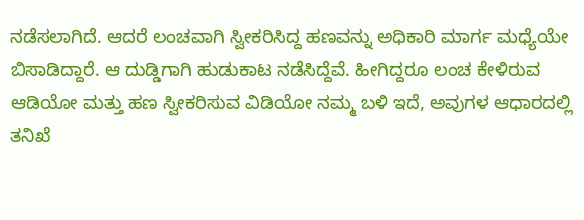ನಡೆಸಲಾಗಿದೆ. ಆದರೆ ಲಂಚವಾಗಿ ಸ್ವೀಕರಿಸಿದ್ದ ಹಣವನ್ನು ಅಧಿಕಾರಿ ಮಾರ್ಗ ಮಧ್ಯೆಯೇ ಬಿಸಾಡಿದ್ದಾರೆ. ಆ ದುಡ್ಡಿಗಾಗಿ ಹುಡುಕಾಟ ನಡೆಸಿದ್ದೆವೆ. ಹೀಗಿದ್ದರೂ ಲಂಚ ಕೇಳಿರುವ ಆಡಿಯೋ ಮತ್ತು ಹಣ ಸ್ವೀಕರಿಸುವ ವಿಡಿಯೋ ನಮ್ಮ ಬಳಿ ಇದೆ, ಅವುಗಳ ಆಧಾರದಲ್ಲಿ ತನಿಖೆ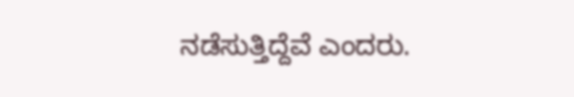ನಡೆಸುತ್ತಿದ್ದೆವೆ ಎಂದರು.